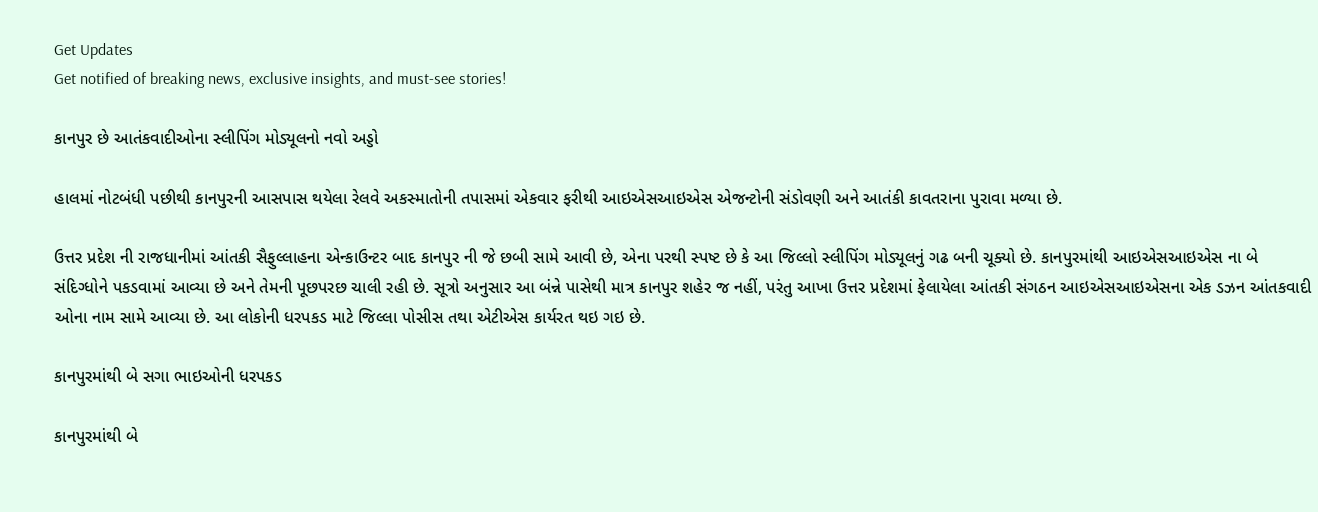Get Updates
Get notified of breaking news, exclusive insights, and must-see stories!

કાનપુર છે આતંકવાદીઓના સ્લીપિંગ મોડ્યૂલનો નવો અડ્ડો

હાલમાં નોટબંધી પછીથી કાનપુરની આસપાસ થયેલા રેલવે અકસ્માતોની તપાસમાં એકવાર ફરીથી આઇએસઆઇએસ એજન્ટોની સંડોવણી અને આતંકી કાવતરાના પુરાવા મળ્યા છે.

ઉત્તર પ્રદેશ ની રાજધાનીમાં આંતકી સૈફુલ્લાહના એન્કાઉન્ટર બાદ કાનપુર ની જે છબી સામે આવી છે, એના પરથી સ્પષ્ટ છે કે આ જિલ્લો સ્લીપિંગ મોડ્યૂલનું ગઢ બની ચૂક્યો છે. કાનપુરમાંથી આઇએસઆઇએસ ના બે સંદિગ્ધોને પકડવામાં આવ્યા છે અને તેમની પૂછપરછ ચાલી રહી છે. સૂત્રો અનુસાર આ બંન્ને પાસેથી માત્ર કાનપુર શહેર જ નહીં, પરંતુ આખા ઉત્તર પ્રદેશમાં ફેલાયેલા આંતકી સંગઠન આઇએસઆઇએસના એક ડઝન આંતકવાદી ઓના નામ સામે આવ્યા છે. આ લોકોની ધરપકડ માટે જિલ્લા પોસીસ તથા એટીએસ કાર્યરત થઇ ગઇ છે.

કાનપુરમાંથી બે સગા ભાઇઓની ધરપકડ

કાનપુરમાંથી બે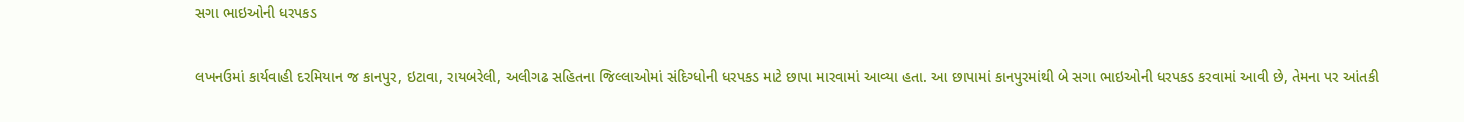સગા ભાઇઓની ધરપકડ

લખનઉમાં કાર્યવાહી દરમિયાન જ કાનપુર, ઇટાવા, રાયબરેલી, અલીગઢ સહિતના જિલ્લાઓમાં સંદિગ્ધોની ધરપકડ માટે છાપા મારવામાં આવ્યા હતા. આ છાપામાં કાનપુરમાંથી બે સગા ભાઇઓની ધરપકડ કરવામાં આવી છે, તેમના પર આંતકી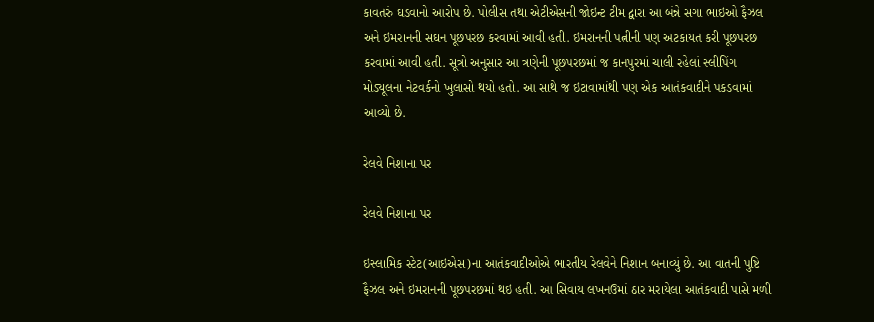કાવતરું ઘડવાનો આરોપ છે. પોલીસ તથા એટીએસની જોઇન્ટ ટીમ દ્વારા આ બંન્ને સગા ભાઇઓ ફૈઝલ અને ઇમરાનની સઘન પૂછપરછ કરવામાં આવી હતી. ઇમરાનની પત્નીની પણ અટકાયત કરી પૂછપરછ કરવામાં આવી હતી. સૂત્રો અનુસાર આ ત્રણેની પૂછપરછમાં જ કાનપુરમાં ચાલી રહેલાં સ્લીપિંગ મોડ્યૂલના નેટવર્કનો ખુલાસો થયો હતો. આ સાથે જ ઇટાવામાંથી પણ એક આતંકવાદીને પકડવામાં આવ્યો છે.

રેલવે નિશાના પર

રેલવે નિશાના પર

ઇસ્લામિક સ્ટેટ(આઇએસ)ના આતંકવાદીઓએ ભારતીય રેલવેને નિશાન બનાવ્યું છે. આ વાતની પુષ્ટિ ફૈઝલ અને ઇમરાનની પૂછપરછમાં થઇ હતી. આ સિવાય લખનઉમાં ઠાર મરાયેલા આતંકવાદી પાસે મળી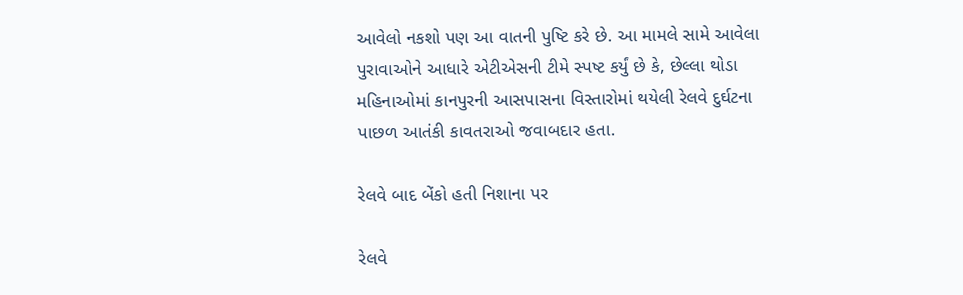આવેલો નકશો પણ આ વાતની પુષ્ટિ કરે છે. આ મામલે સામે આવેલા પુરાવાઓને આધારે એટીએસની ટીમે સ્પષ્ટ કર્યું છે કે, છેલ્લા થોડા મહિનાઓમાં કાનપુરની આસપાસના વિસ્તારોમાં થયેલી રેલવે દુર્ઘટના પાછળ આતંકી કાવતરાઓ જવાબદાર હતા.

રેલવે બાદ બેંકો હતી નિશાના પર

રેલવે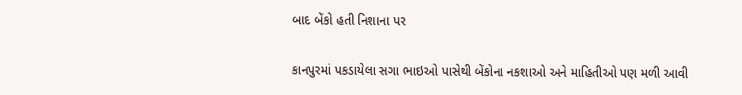બાદ બેંકો હતી નિશાના પર

કાનપુરમાં પકડાયેલા સગા ભાઇઓ પાસેથી બેંકોના નકશાઓ અને માહિતીઓ પણ મળી આવી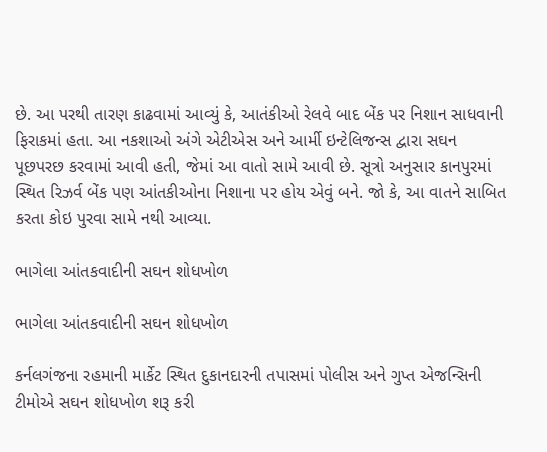છે. આ પરથી તારણ કાઢવામાં આવ્યું કે, આતંકીઓ રેલવે બાદ બેંક પર નિશાન સાધવાની ફિરાકમાં હતા. આ નકશાઓ અંગે એટીએસ અને આર્મી ઇન્ટેલિજન્સ દ્વારા સઘન પૂછપરછ કરવામાં આવી હતી, જેમાં આ વાતો સામે આવી છે. સૂત્રો અનુસાર કાનપુરમાં સ્થિત રિઝર્વ બેંક પણ આંતકીઓના નિશાના પર હોય એવું બને. જો કે, આ વાતને સાબિત કરતા કોઇ પુરવા સામે નથી આવ્યા.

ભાગેલા આંતકવાદીની સઘન શોધખોળ

ભાગેલા આંતકવાદીની સઘન શોધખોળ

કર્નલગંજના રહમાની માર્કેટ સ્થિત દુકાનદારની તપાસમાં પોલીસ અને ગુપ્ત એજન્સિની ટીમોએ સઘન શોધખોળ શરૂ કરી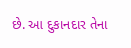છે. આ દુકાનદાર તેના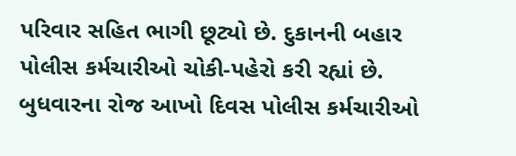પરિવાર સહિત ભાગી છૂટ્યો છે. દુકાનની બહાર પોલીસ કર્મચારીઓ ચોકી-પહેરો કરી રહ્યાં છે. બુધવારના રોજ આખો દિવસ પોલીસ કર્મચારીઓ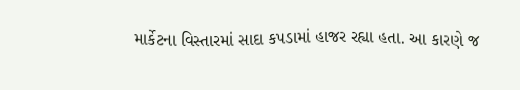માર્કેટના વિસ્તારમાં સાદા કપડામાં હાજર રહ્યા હતા. આ કારણે જ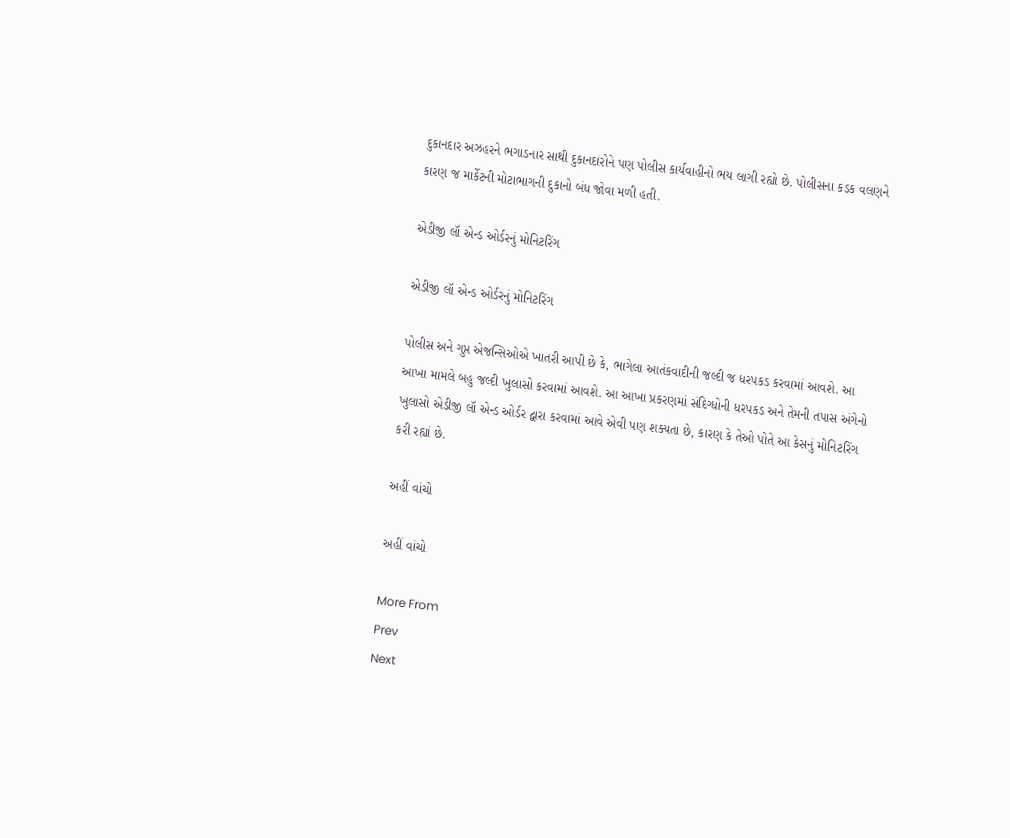દુકાનદાર અઝહરને ભગાડનાર સાથી દુકાનદારોને પણ પોલીસ કાર્યવાહીનો ભય લાગી રહ્યો છે. પોલીસના કડક વલણને કારણ જ માર્કેટની મોટાભાગની દુકાનો બંધ જોવા મળી હતી.

એડીજી લૉ એન્ડ ઓર્ડરનું મોનિટરિંગ

એડીજી લૉ એન્ડ ઓર્ડરનું મોનિટરિંગ

પોલીસ અને ગુપ્ત એજન્સિઓએ ખાતરી આપી છે કે, ભાગેલા આતંકવાદીની જલ્દી જ ધરપકડ કરવામાં આવશે. આ આખા મામલે બહુ જલ્દી ખુલાસો કરવામાં આવશે. આ આખા પ્રકરણમાં સંદિગ્ધોની ધરપકડ અને તેમની તપાસ અંગેનો ખુલાસો એડીજી લૉ એન્ડ ઓર્ડર દ્વારા કરવામાં આવે એવી પણ શક્યતા છે, કારણ કે તેઓ પોતે આ કેસનું મોનિટરિંગ કરી રહ્યાં છે.

અહીં વાંચો

અહીં વાંચો

More From
Prev
Next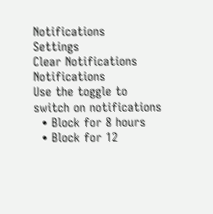Notifications
Settings
Clear Notifications
Notifications
Use the toggle to switch on notifications
  • Block for 8 hours
  • Block for 12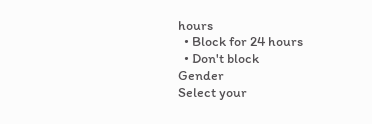hours
  • Block for 24 hours
  • Don't block
Gender
Select your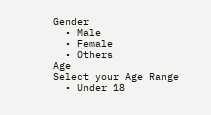Gender
  • Male
  • Female
  • Others
Age
Select your Age Range
  • Under 18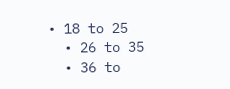• 18 to 25
  • 26 to 35
  • 36 to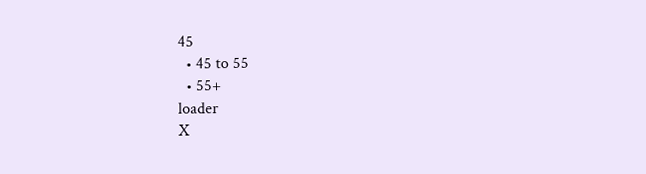45
  • 45 to 55
  • 55+
loader
X